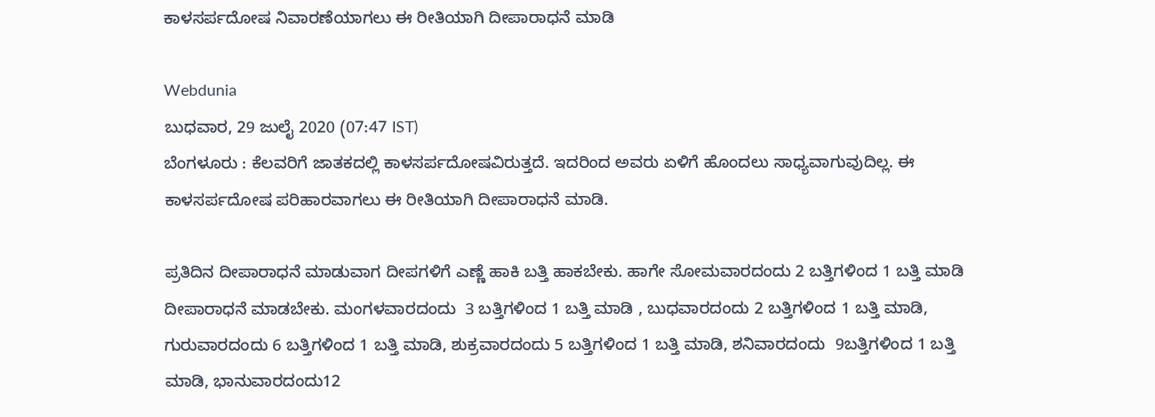ಕಾಳಸರ್ಪದೋಷ ನಿವಾರಣೆಯಾಗಲು ಈ ರೀತಿಯಾಗಿ ದೀಪಾರಾಧನೆ ಮಾಡಿ

Webdunia
ಬುಧವಾರ, 29 ಜುಲೈ 2020 (07:47 IST)
ಬೆಂಗಳೂರು : ಕೆಲವರಿಗೆ ಜಾತಕದಲ್ಲಿ ಕಾಳಸರ್ಪದೋಷವಿರುತ್ತದೆ. ಇದರಿಂದ ಅವರು ಏಳಿಗೆ ಹೊಂದಲು ಸಾಧ್ಯವಾಗುವುದಿಲ್ಲ. ಈ ಕಾಳಸರ್ಪದೋಷ ಪರಿಹಾರವಾಗಲು ಈ ರೀತಿಯಾಗಿ ದೀಪಾರಾಧನೆ ಮಾಡಿ.

ಪ್ರತಿದಿನ ದೀಪಾರಾಧನೆ ಮಾಡುವಾಗ ದೀಪಗಳಿಗೆ ಎಣ್ಣೆ ಹಾಕಿ ಬತ್ತಿ ಹಾಕಬೇಕು. ಹಾಗೇ ಸೋಮವಾರದಂದು 2 ಬತ್ತಿಗಳಿಂದ 1 ಬತ್ತಿ ಮಾಡಿ ದೀಪಾರಾಧನೆ ಮಾಡಬೇಕು. ಮಂಗಳವಾರದಂದು  3 ಬತ್ತಿಗಳಿಂದ 1 ಬತ್ತಿ ಮಾಡಿ , ಬುಧವಾರದಂದು 2 ಬತ್ತಿಗಳಿಂದ 1 ಬತ್ತಿ ಮಾಡಿ, ಗುರುವಾರದಂದು 6 ಬತ್ತಿಗಳಿಂದ 1 ಬತ್ತಿ ಮಾಡಿ, ಶುಕ್ರವಾರದಂದು 5 ಬತ್ತಿಗಳಿಂದ 1 ಬತ್ತಿ ಮಾಡಿ, ಶನಿವಾರದಂದು  9ಬತ್ತಿಗಳಿಂದ 1 ಬತ್ತಿ ಮಾಡಿ, ಭಾನುವಾರದಂದು12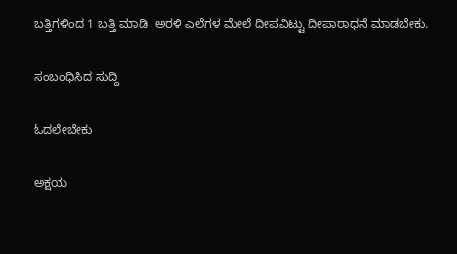ಬತ್ತಿಗಳಿಂದ 1 ಬತ್ತಿ ಮಾಡಿ  ಅರಳಿ ಎಲೆಗಳ ಮೇಲೆ ದೀಪವಿಟ್ಟು ದೀಪಾರಾಧನೆ ಮಾಡಬೇಕು.

ಸಂಬಂಧಿಸಿದ ಸುದ್ದಿ

ಓದಲೇಬೇಕು

ಅಕ್ಷಯ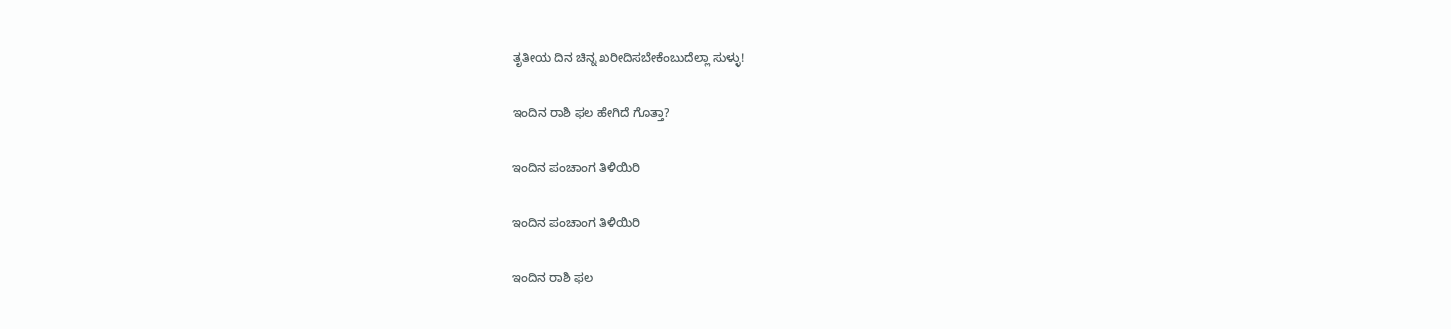ತೃತೀಯ ದಿನ ಚಿನ್ನ ಖರೀದಿಸಬೇಕೆಂಬುದೆಲ್ಲಾ ಸುಳ್ಳು!

ಇಂದಿನ ರಾಶಿ ಫಲ ಹೇಗಿದೆ ಗೊತ್ತಾ?

ಇಂದಿನ ಪಂಚಾಂಗ ತಿಳಿಯಿರಿ

ಇಂದಿನ ಪಂಚಾಂಗ ತಿಳಿಯಿರಿ

ಇಂದಿನ ರಾಶಿ ಫಲ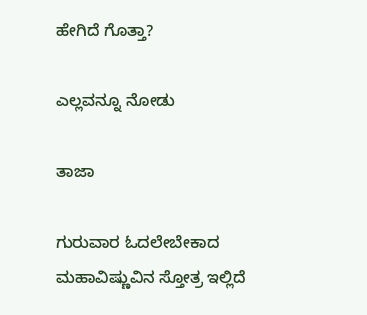ಹೇಗಿದೆ ಗೊತ್ತಾ?

ಎಲ್ಲವನ್ನೂ ನೋಡು

ತಾಜಾ

ಗುರುವಾರ ಓದಲೇಬೇಕಾದ ಮಹಾವಿಷ್ಣುವಿನ ಸ್ತೋತ್ರ ಇಲ್ಲಿದೆ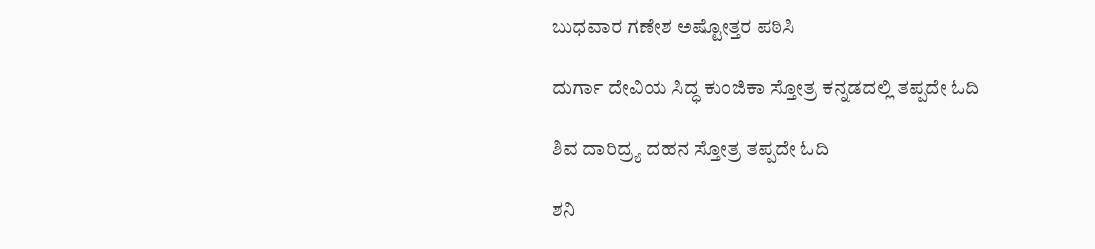ಬುಧವಾರ ಗಣೇಶ ಅಷ್ಟೋತ್ತರ ಪಠಿಸಿ

ದುರ್ಗಾ ದೇವಿಯ ಸಿದ್ಧ ಕುಂಜಿಕಾ ಸ್ತೋತ್ರ ಕನ್ನಡದಲ್ಲಿ ತಪ್ಪದೇ ಓದಿ

ಶಿವ ದಾರಿದ್ರ್ಯ ದಹನ ಸ್ತೋತ್ರ ತಪ್ಪದೇ ಓದಿ

ಶನಿ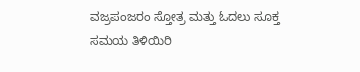ವಜ್ರಪಂಜರಂ ಸ್ತೋತ್ರ ಮತ್ತು ಓದಲು ಸೂಕ್ತ ಸಮಯ ತಿಳಿಯಿರಿ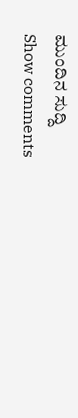ಮುಂದಿನ ಸುದ್ದಿ
Show comments